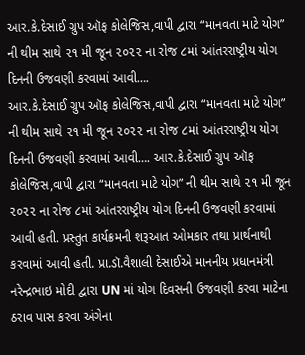આર.કે.દેસાઈ ગ્રુપ ઑફ કોલેજિસ,વાપી દ્વારા “માનવતા માટે યોગ” ની થીમ સાથે ૨૧ મી જૂન ૨૦૨૨ ના રોજ ૮માં આંતરરાષ્ટ્રીય યોગ દિનની ઉજવણી કરવામાં આવી….
આર.કે.દેસાઈ ગ્રુપ ઑફ કોલેજિસ,વાપી દ્વારા “માનવતા માટે યોગ” ની થીમ સાથે ૨૧ મી જૂન ૨૦૨૨ ના રોજ ૮માં આંતરરાષ્ટ્રીય યોગ દિનની ઉજવણી કરવામાં આવી…. આર.કે.દેસાઈ ગ્રુપ ઑફ કોલેજિસ,વાપી દ્વારા “માનવતા માટે યોગ” ની થીમ સાથે ૨૧ મી જૂન ૨૦૨૨ ના રોજ ૮માં આંતરરાષ્ટ્રીય યોગ દિનની ઉજવણી કરવામાં આવી હતી. પ્રસ્તુત કાર્યક્રમની શરૂઆત ઓમકાર તથા પ્રાર્થનાથી કરવામાં આવી હતી. પ્રા.ડૉ.વૈશાલી દેસાઈએ માનનીય પ્રધાનમંત્રી નરેન્દ્રભાઇ મોદી દ્વારા UN માં યોગ દિવસની ઉજવણી કરવા માટેના ઠરાવ પાસ કરવા અંગેના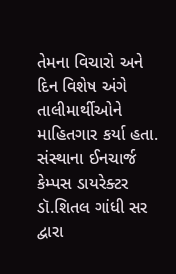તેમના વિચારો અને દિન વિશેષ અંગે તાલીમાર્થીઓને માહિતગાર કર્યા હતા. સંસ્થાના ઈનચાર્જ કેમ્પસ ડાયરેક્ટર ડૉ.શિતલ ગાંધી સર દ્વારા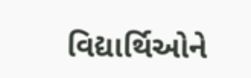વિદ્યાર્થિઓને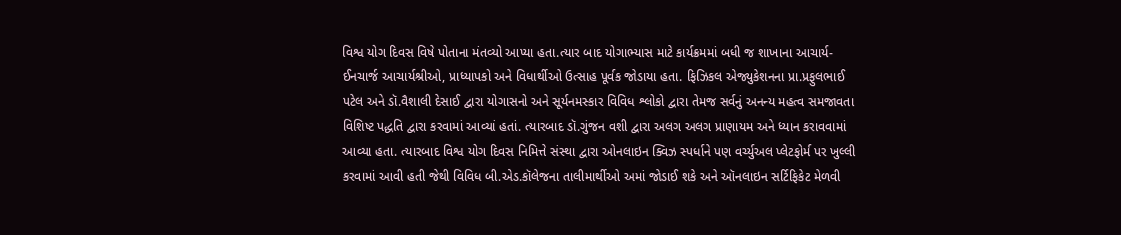વિશ્વ યોગ દિવસ વિષે પોતાના મંતવ્યો આપ્યા હતા.ત્યાર બાદ યોગાભ્યાસ માટે કાર્યક્રમમાં બધી જ શાખાના આચાર્ય- ઈનચાર્જ આચાર્યશ્રીઓ, પ્રાધ્યાપકો અને વિધાર્થીઓ ઉત્સાહ પૂર્વક જોડાયા હતા. ફિઝિકલ એજ્યુકેશનના પ્રા.પ્રફુલભાઈ પટેલ અને ડૉ.વૈશાલી દેસાઈ દ્વારા યોગાસનો અને સૂર્યનમસ્કાર વિવિધ શ્લોકો દ્વારા તેમજ સર્વનું અનન્ય મહત્વ સમજાવતા વિશિષ્ટ પદ્ધતિ દ્વારા કરવામાં આવ્યાં હતાં. ત્યારબાદ ડૉ.ગુંજન વશી દ્વારા અલગ અલગ પ્રાણાયમ અને ધ્યાન કરાવવામાં આવ્યા હતા. ત્યારબાદ વિશ્વ યોગ દિવસ નિમિત્તે સંસ્થા દ્વારા ઓનલાઇન ક્વિઝ સ્પર્ધાને પણ વર્ચ્યુઅલ પ્લેટફોર્મ પર ખુલ્લી કરવામાં આવી હતી જેથી વિવિધ બી.એડ.કૉલેજના તાલીમાર્થીઓ અમાં જોડાઈ શકે અને ઑનલાઇન સર્ટિફિકેટ મેળવી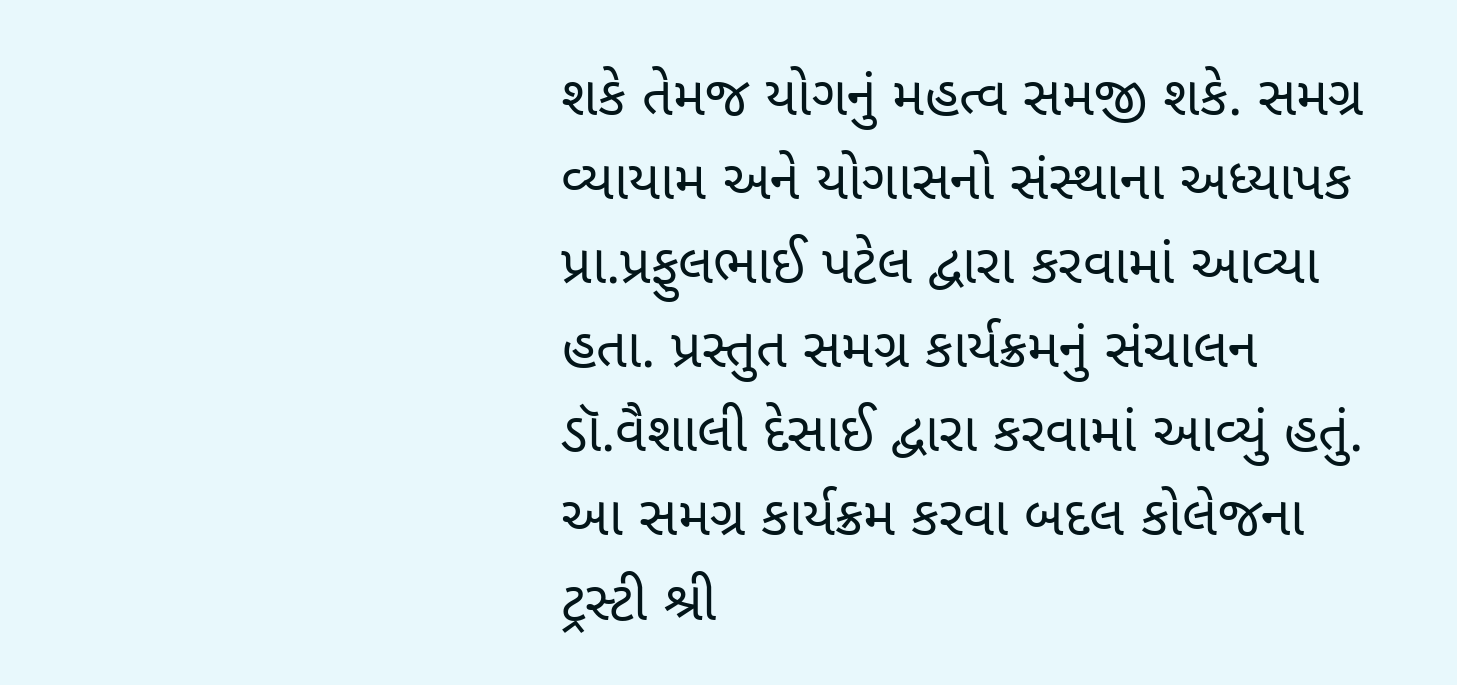શકે તેમજ યોગનું મહત્વ સમજી શકે. સમગ્ર વ્યાયામ અને યોગાસનો સંસ્થાના અધ્યાપક પ્રા.પ્રફુલભાઈ પટેલ દ્વારા કરવામાં આવ્યા હતા. પ્રસ્તુત સમગ્ર કાર્યક્રમનું સંચાલન ડૉ.વૈશાલી દેસાઈ દ્વારા કરવામાં આવ્યું હતું. આ સમગ્ર કાર્યક્રમ કરવા બદલ કોલેજના ટ્રસ્ટી શ્રી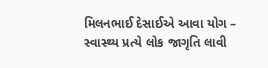મિલનભાઈ દેસાઈએ આવા યોગ – સ્વાસ્થ્ય પ્રત્યે લોક જાગૃતિ લાવી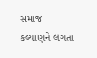સમાજ કલ્યાણને લગતા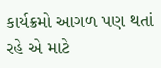કાર્યક્રમો આગળ પણ થતાં રહે એ માટે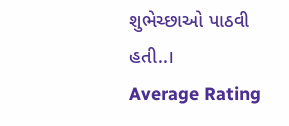શુભેચ્છાઓ પાઠવી હતી..।
Average Rating